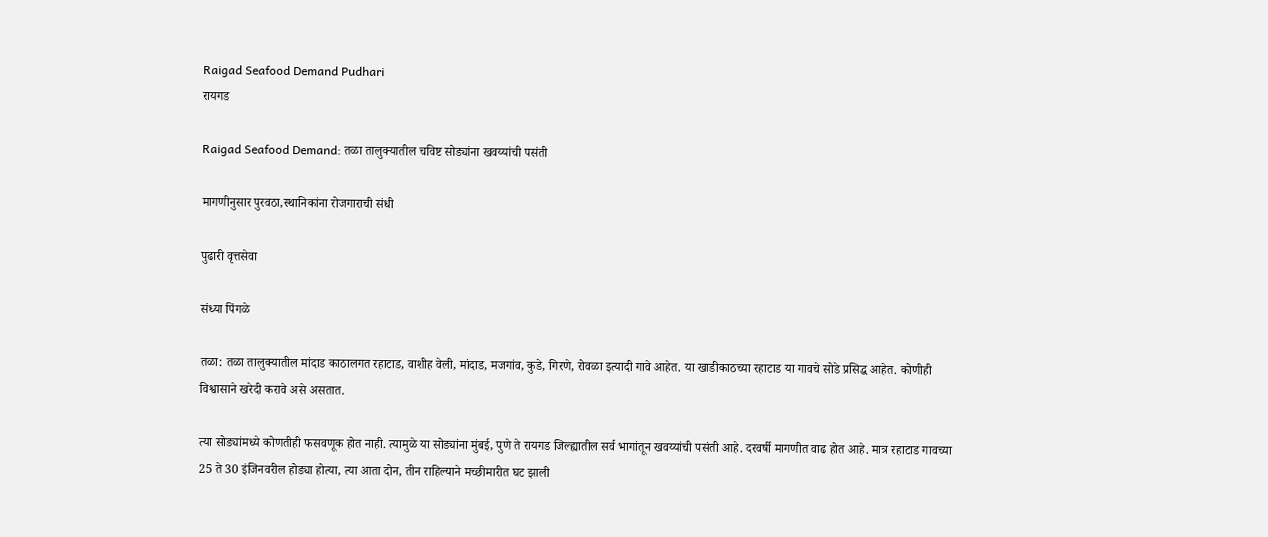Raigad Seafood Demand Pudhari
रायगड

Raigad Seafood Demand: तळा तालुक्यातील चविष्ट सोड्यांना खवय्यांची पसंती

मागणीनुसार पुरवठा,स्थानिकांना रोजगाराची संधी

पुढारी वृत्तसेवा

संध्या पिंगळे

तळा: तळा तालुक्यातील मांदाड काठालगत रहाटाड, वाशीह वेली, मांदाड, मजगांव, कुडे, गिरणे, रोवळा इत्यादी गावे आहेत. या खाडीकाठच्या रहाटाड या गावचे सोडे प्रसिद्ध आहेत. कोणीही विश्वासाने खरेदी करावे असे असतात.

त्या सोड्यांमध्ये कोणतीही फसवणूक होत नाही. त्यामुळे या सोड्यांना मुंबई, पुणे ते रायगड जिल्ह्यातील सर्व भागांतून खवय्यांची पसंती आहे. दरवर्षी मागणीत वाढ होत आहे. मात्र रहाटाड गावच्या 25 ते 30 इंजिनवरील होड्या होत्या, त्या आता दोन, तीन राहिल्याने मच्छीमारीत घट झाली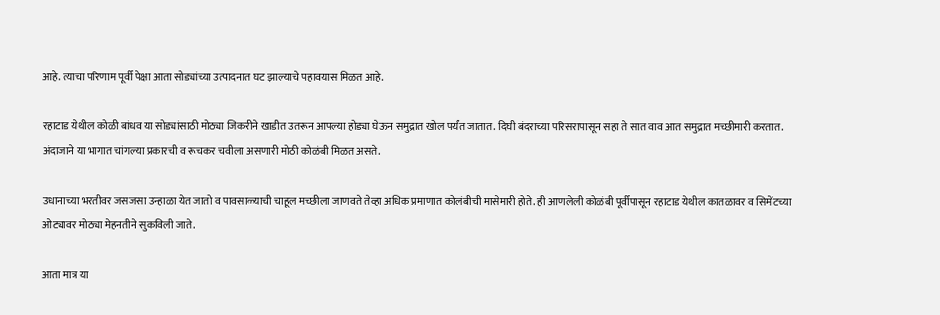आहे. त्याचा परिणाम पूर्वी पेक्षा आता सोड्यांच्या उत्पादनात घट झाल्याचे पहावयास मिळत आहे.

रहाटाड येथील कोळी बांधव या सोड्यांसाठी मोठ्या जिकरीने खाडीत उतरून आपल्या होड्या घेऊन समुद्रात खोल पर्यंत जातात. दिघी बंदराच्या परिसरापासून सहा ते सात वाव आत समुद्रात मच्छीमारी करतात. अंदाजाने या भागात चांगल्या प्रकारची व रूचकर चवीला असणारी मोठी कोळंबी मिळत असते.

उधानाच्या भरतीवर जसजसा उन्हाळा येत जातो व पावसाळ्याची चाहूल मच्छीला जाणवते तेव्हा अधिक प्रमाणात कोलंबीची मासेमारी होते. ही आणलेली कोळंबी पूर्वीपासून रहाटाड येथील कातळावर व सिमेंटच्या ओट्यावर मोठ्या मेहनतीने सुकविली जाते.

आता मात्र या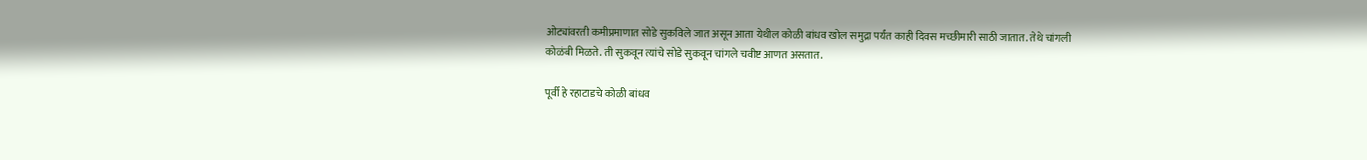ओट्यांवरती कमीप्रमाणात सोडे सुकविले जात असून आता येथील कोळी बांधव खोल समुद्रा पर्यंत काही दिवस मच्छीमारी साठी जातात. तेथे चांगली कोळंबी मिळते. ती सुकवून त्यांचे सोडे सुकवून चांगले चवीष्ट आणत असतात.

पूर्वी हे रहाटाडचे कोळी बांधव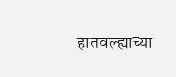हातवल्ह्याच्या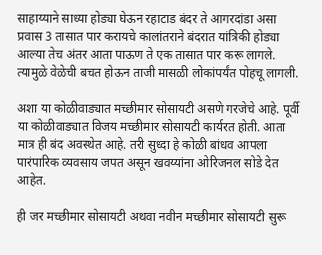साहाय्याने साध्या होड्या घेऊन रहाटाड बंदर ते आगरदांडा असा प्रवास 3 तासात पार करायचे कालांतराने बंदरात यांत्रिकी होड्या आल्या तेच अंतर आता पाऊण ते एक तासात पार करू लागले. त्यामुळे वेळेची बचत होऊन ताजी मासळी लोकांपर्यंत पोहचू लागली.

अशा या कोळीवाड्यात मच्छीमार सोसायटी असणे गरजेचे आहे. पूर्वी या कोळीवाड्यात विजय मच्छीमार सोसायटी कार्यरत होती. आता मात्र ही बंद अवस्थेत आहे. तरी सुध्दा हे कोळी बांधव आपला पारंपारिक व्यवसाय जपत असून खवय्यांना ओरिजनल सोडे देत आहेत.

ही जर मच्छीमार सोसायटी अथवा नवीन मच्छीमार सोसायटी सुरू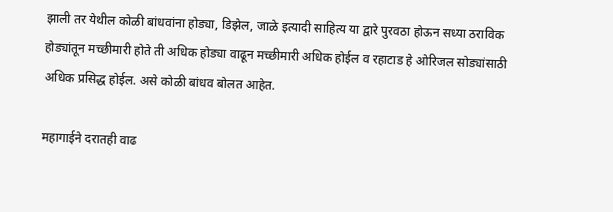झाली तर येथील कोळी बांधवांना होड्या, डिझेल, जाळे इत्यादी साहित्य या द्वारे पुरवठा होऊन सध्या ठराविक होड्यांतून मच्छीमारी होते ती अधिक होड्या वाढून मच्छीमारी अधिक होईल व रहाटाड हे ओरिजल सोड्यांसाठी अधिक प्रसिद्ध होईल. असे कोळी बांधव बोलत आहेत.

महागाईने दरातही वाढ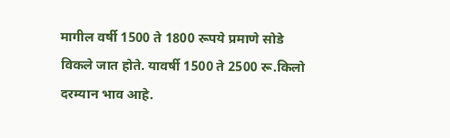मागील वर्षी 1500 ते 1800 रूपये प्रमाणे सोडे विकले जात होते. यावर्षी 1500 ते 2500 रू.किलो दरम्यान भाव आहे.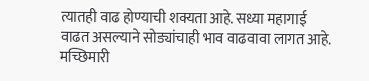त्यातही वाढ होण्याची शक्यता आहे. सध्या महागाई वाढत असल्याने सोड्यांचाही भाव वाढवावा लागत आहे. मच्छिमारी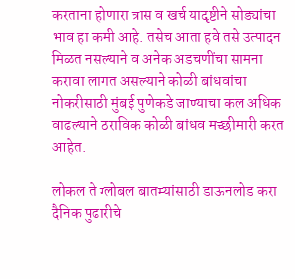करताना होणारा त्रास व खर्च यादृष्टीने सोड्यांचा भाव हा कमी आहे. तसेच आता हवे तसे उत्पादन मिळत नसल्याने व अनेक अडचणींचा सामना करावा लागत असल्याने कोळी बांधवांचा नोकरीसाठी मुंबई पुणेकडे जाण्याचा कल अधिक वाढल्याने ठराविक कोळी बांधव मच्छीमारी करत आहेत.

लोकल ते ग्लोबल बातम्यांसाठी डाऊनलोड करा दैनिक पुढारीचे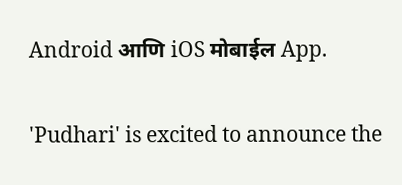Android आणि iOS मोबाईल App.

'Pudhari' is excited to announce the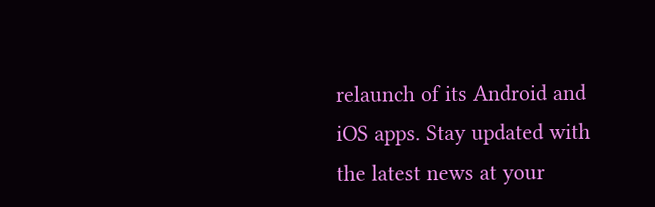relaunch of its Android and iOS apps. Stay updated with the latest news at your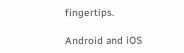fingertips.

Android and iOS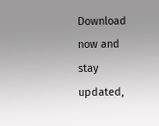Download now and stay updated,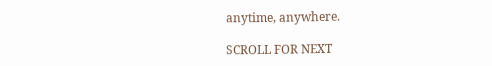anytime, anywhere.

SCROLL FOR NEXT